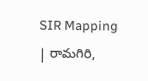SIR Mapping | రామగిరి,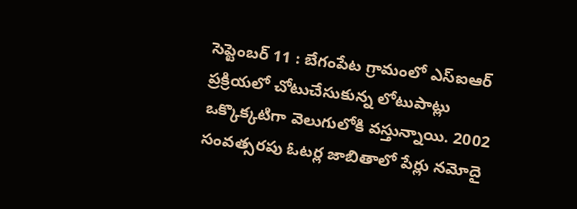సెప్టెంబర్ 11 : బేగంపేట గ్రామంలో ఎస్ఐఆర్ ప్రక్రియలో చోటుచేసుకున్న లోటుపాట్లు ఒక్కొక్కటిగా వెలుగులోకి వస్తున్నాయి. 2002 సంవత్సరపు ఓటర్ల జాబితాలో పేర్లు నమోదై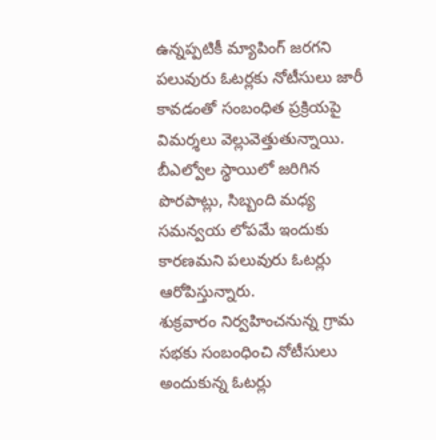ఉన్నప్పటికీ మ్యాపింగ్ జరగని పలువురు ఓటర్లకు నోటీసులు జారీ కావడంతో సంబంధిత ప్రక్రియపై విమర్శలు వెల్లువెత్తుతున్నాయి. బీఎల్వోల స్థాయిలో జరిగిన పొరపాట్లు, సిబ్బంది మధ్య సమన్వయ లోపమే ఇందుకు కారణమని పలువురు ఓటర్లు ఆరోపిస్తున్నారు.
శుక్రవారం నిర్వహించనున్న గ్రామ సభకు సంబంధించి నోటీసులు అందుకున్న ఓటర్లు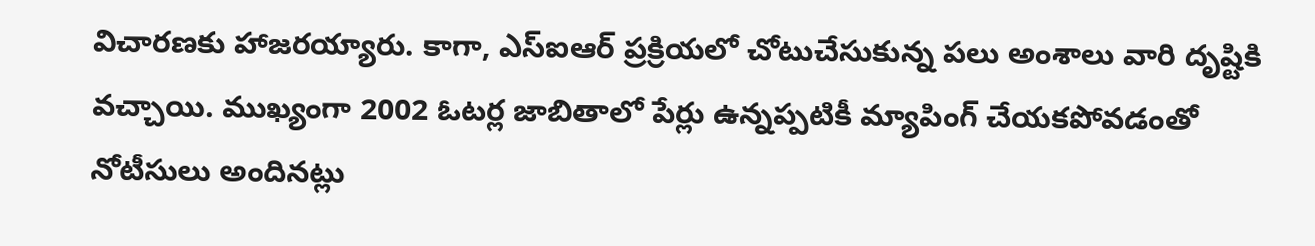విచారణకు హాజరయ్యారు. కాగా, ఎస్ఐఆర్ ప్రక్రియలో చోటుచేసుకున్న పలు అంశాలు వారి దృష్టికి వచ్చాయి. ముఖ్యంగా 2002 ఓటర్ల జాబితాలో పేర్లు ఉన్నప్పటికీ మ్యాపింగ్ చేయకపోవడంతో నోటీసులు అందినట్లు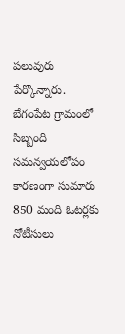పలువురు పేర్కొన్నారు. బేగంపేట గ్రామంలో సిబ్బంది సమన్వయలోపం కారణంగా సుమారు 850 మంది ఓటర్లకు నోటీసులు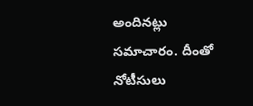అందినట్లు సమాచారం. దీంతో నోటీసులు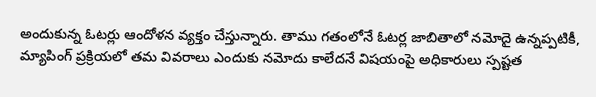అందుకున్న ఓటర్లు ఆందోళన వ్యక్తం చేస్తున్నారు. తాము గతంలోనే ఓటర్ల జాబితాలో నమోదై ఉన్నప్పటికీ, మ్యాపింగ్ ప్రక్రియలో తమ వివరాలు ఎందుకు నమోదు కాలేదనే విషయంపై అధికారులు స్పష్టత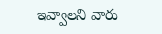ఇవ్వాలని వారు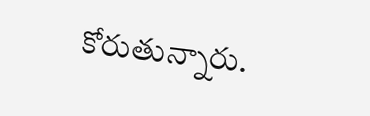కోరుతున్నారు.